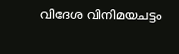വിദേശ വിനിമയചട്ടം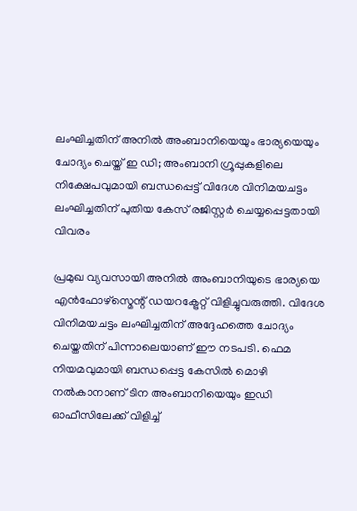ലംഘിച്ചതിന് അനിൽ അംബാനിയെയും ഭാര്യയെയും ചോദ്യം ചെയ്ത് ഇ ഡി; അംബാനി ഗ്രൂപ്പുകളിലെ നിക്ഷേപവുമായി ബന്ധപ്പെട്ട് വിദേശ വിനിമയചട്ടം ലംഘിച്ചതിന് പുതിയ കേസ് രജിസ്റ്റർ ചെയ്യപ്പെട്ടതായി വിവരം

പ്രമുഖ വ്യവസായി അനിൽ അംബാനിയുടെ ഭാര്യയെ എൻഫോഴ്സ്മെന്റ് ഡയറക്ട്രേറ്റ് വിളിച്ചുവരുത്തി. വിദേശ വിനിമയചട്ടം ലംഘിച്ചതിന് അദ്ദേഹത്തെ ചോദ്യം ചെയ്തതിന് പിന്നാലെയാണ് ഈ നടപടി. ഫെമ നിയമവുമായി ബന്ധപ്പെട്ട കേസിൽ മൊഴി നൽകാനാണ് ടിന അംബാനിയെയും ഇഡി ഓഫീസിലേക്ക് വിളിച്ച്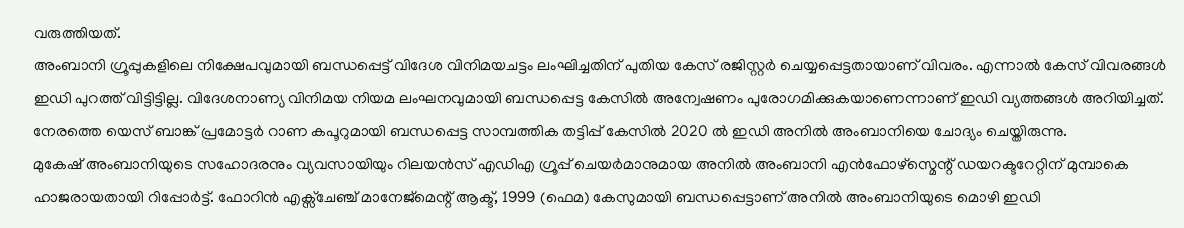വരുത്തിയത്.
അംബാനി ഗ്രൂപ്പുകളിലെ നിക്ഷേപവുമായി ബന്ധപ്പെട്ട് വിദേശ വിനിമയചട്ടം ലംഘിച്ചതിന് പുതിയ കേസ് രജിസ്റ്റർ ചെയ്യപ്പെട്ടതായാണ് വിവരം. എന്നാൽ കേസ് വിവരങ്ങൾ ഇഡി പുറത്ത് വിട്ടിട്ടില്ല. വിദേശനാണ്യ വിനിമയ നിയമ ലംഘനവുമായി ബന്ധപ്പെട്ട കേസിൽ അന്വേഷണം പുരോഗമിക്കുകയാണെന്നാണ് ഇഡി വ്യത്തങ്ങൾ അറിയിച്ചത്. നേരത്തെ യെസ് ബാങ്ക് പ്രമോട്ടർ റാണ കപൂറുമായി ബന്ധപ്പെട്ട സാമ്പത്തിക തട്ടിപ്പ് കേസിൽ 2020 ൽ ഇഡി അനിൽ അംബാനിയെ ചോദ്യം ചെയ്തിരുന്നു.
മുകേഷ് അംബാനിയുടെ സഹോദരനും വ്യവസായിയും റിലയൻസ് എഡിഎ ഗ്രൂപ്പ് ചെയർമാനുമായ അനിൽ അംബാനി എൻഫോഴ്സ്മെന്റ് ഡയറക്ടറേറ്റിന് മുമ്പാകെ ഹാജരായതായി റിപ്പോർട്ട്. ഫോറിൻ എക്സ്ചേഞ്ച് മാനേജ്മെന്റ് ആക്ട്, 1999 (ഫെമ) കേസുമായി ബന്ധപ്പെട്ടാണ് അനിൽ അംബാനിയുടെ മൊഴി ഇഡി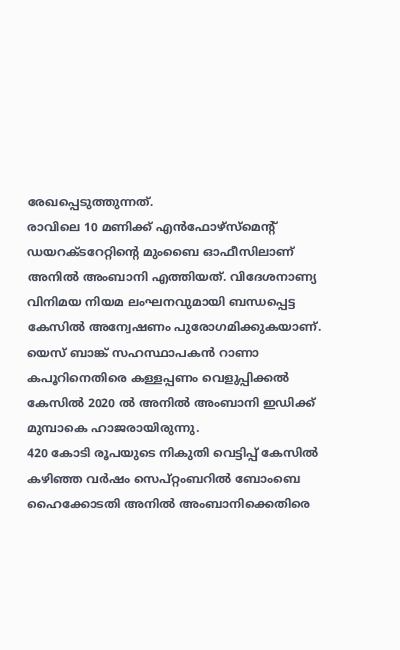രേഖപ്പെടുത്തുന്നത്.
രാവിലെ 10 മണിക്ക് എൻഫോഴ്സ്മെന്റ് ഡയറക്ടറേറ്റിന്റെ മുംബൈ ഓഫീസിലാണ് അനിൽ അംബാനി എത്തിയത്. വിദേശനാണ്യ വിനിമയ നിയമ ലംഘനവുമായി ബന്ധപ്പെട്ട കേസിൽ അന്വേഷണം പുരോഗമിക്കുകയാണ്. യെസ് ബാങ്ക് സഹസ്ഥാപകൻ റാണാ കപൂറിനെതിരെ കള്ളപ്പണം വെളുപ്പിക്കൽ കേസിൽ 2020 ൽ അനിൽ അംബാനി ഇഡിക്ക് മുമ്പാകെ ഹാജരായിരുന്നു.
420 കോടി രൂപയുടെ നികുതി വെട്ടിപ്പ് കേസിൽ കഴിഞ്ഞ വർഷം സെപ്റ്റംബറിൽ ബോംബെ ഹൈക്കോടതി അനിൽ അംബാനിക്കെതിരെ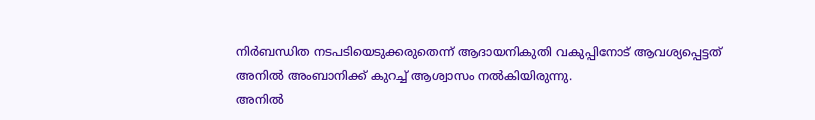നിർബന്ധിത നടപടിയെടുക്കരുതെന്ന് ആദായനികുതി വകുപ്പിനോട് ആവശ്യപ്പെട്ടത് അനിൽ അംബാനിക്ക് കുറച്ച് ആശ്വാസം നൽകിയിരുന്നു.
അനിൽ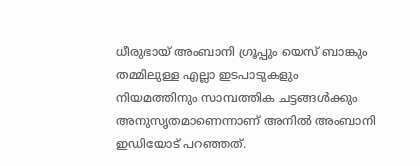ധീരുഭായ് അംബാനി ഗ്രൂപ്പും യെസ് ബാങ്കും തമ്മിലുള്ള എല്ലാ ഇടപാടുകളും നിയമത്തിനും സാമ്പത്തിക ചട്ടങ്ങൾക്കും അനുസൃതമാണെന്നാണ് അനിൽ അംബാനി ഇഡിയോട് പറഞ്ഞത്.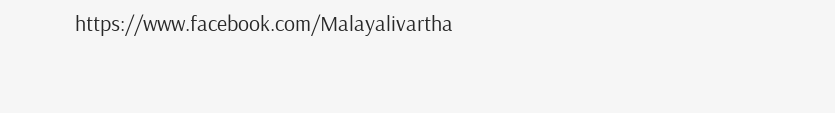https://www.facebook.com/Malayalivartha